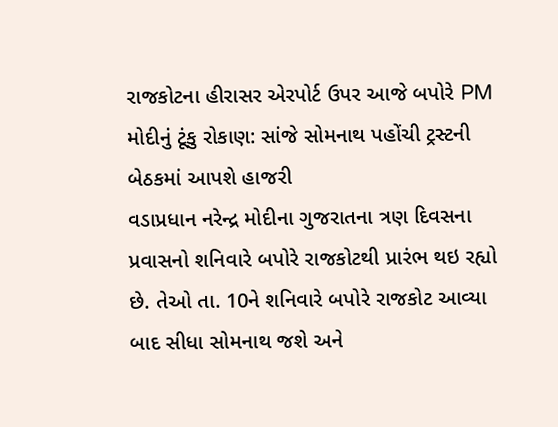રાજકોટના હીરાસર એરપોર્ટ ઉપર આજે બપોરે PM મોદીનું ટૂંકુ રોકાણ: સાંજે સોમનાથ પહોંચી ટ્રસ્ટની બેઠકમાં આપશે હાજરી
વડાપ્રધાન નરેન્દ્ર મોદીના ગુજરાતના ત્રણ દિવસના પ્રવાસનો શનિવારે બપોરે રાજકોટથી પ્રારંભ થઇ રહ્યો છે. તેઓ તા. 10ને શનિવારે બપોરે રાજકોટ આવ્યા બાદ સીધા સોમનાથ જશે અને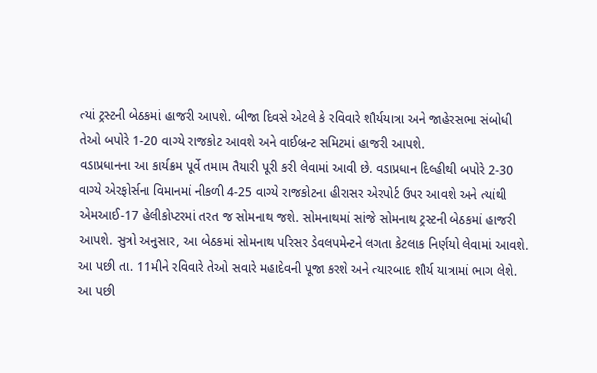ત્યાં ટ્રસ્ટની બેઠકમાં હાજરી આપશે. બીજા દિવસે એટલે કે રવિવારે શૌર્યયાત્રા અને જાહેરસભા સંબોધી તેઓ બપોરે 1-20 વાગ્યે રાજકોટ આવશે અને વાઈબ્રન્ટ સમિટમાં હાજરી આપશે.
વડાપ્રધાનના આ કાર્યક્રમ પૂર્વે તમામ તૈયારી પૂરી કરી લેવામાં આવી છે. વડાપ્રધાન દિલ્હીથી બપોરે 2-30 વાગ્યે એરફોર્સના વિમાનમાં નીકળી 4-25 વાગ્યે રાજકોટના હીરાસર એરપોર્ટ ઉપર આવશે અને ત્યાંથી એમઆઈ-17 હેલીકોપ્ટરમાં તરત જ સોમનાથ જશે. સોમનાથમાં સાંજે સોમનાથ ટ્રસ્ટની બેઠકમાં હાજરી આપશે. સુત્રો અનુસાર, આ બેઠકમાં સોમનાથ પરિસર ડેવલપમેન્ટને લગતા કેટલાક નિર્ણયો લેવામાં આવશે.
આ પછી તા. 11મીને રવિવારે તેઓ સવારે મહાદેવની પૂજા કરશે અને ત્યારબાદ શૌર્ય યાત્રામાં ભાગ લેશે. આ પછી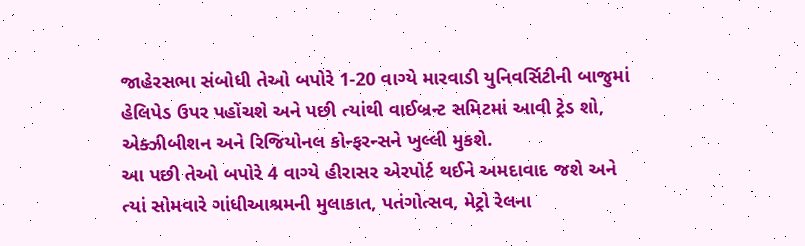જાહેરસભા સંબોધી તેઓ બપોરે 1-20 વાગ્યે મારવાડી યુનિવર્સિટીની બાજુમાં હેલિપેડ ઉપર પહોંચશે અને પછી ત્યાંથી વાઈબ્રન્ટ સમિટમાં આવી ટ્રેડ શો, એક્ઝીબીશન અને રિજિયોનલ કોન્ફરન્સને ખુલ્લી મુકશે.
આ પછી તેઓ બપોરે 4 વાગ્યે હીરાસર એરપોર્ટ થઈને અમદાવાદ જશે અને ત્યાં સોમવારે ગાંધીઆશ્રમની મુલાકાત, પતંગોત્સવ, મેટ્રો રેલના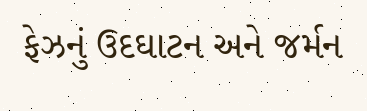ફેઝનું ઉદઘાટન અને જર્મન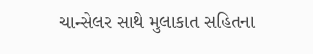ચાન્સેલર સાથે મુલાકાત સહિતના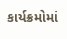કાર્યક્રમોમાં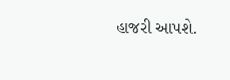હાજરી આપશે.